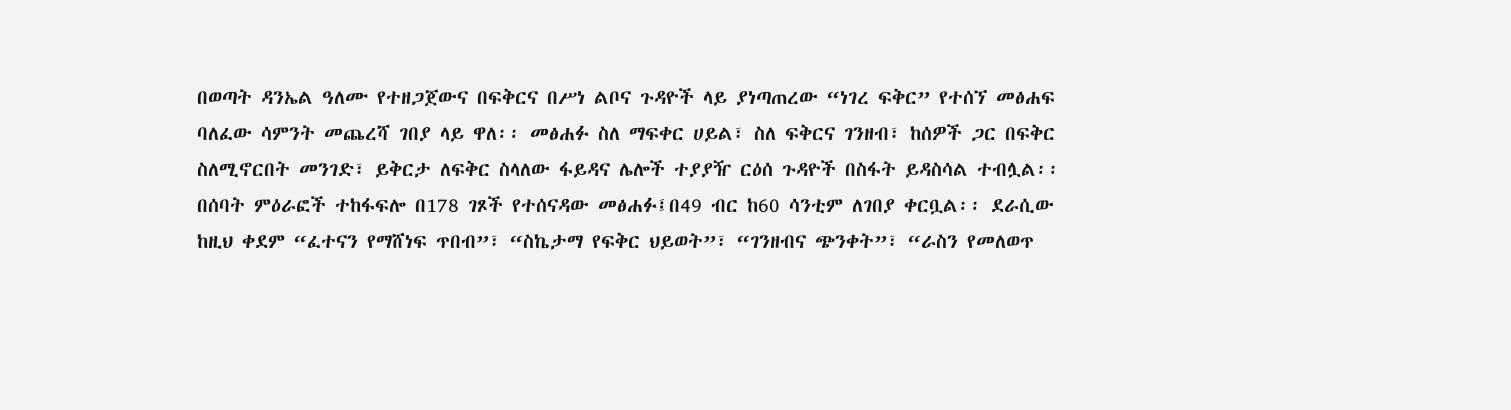በወጣት ዳንኤል ዓለሙ የተዘጋጀውና በፍቅርና በሥነ ልቦና ጉዳዮች ላይ ያነጣጠረው “ነገረ ፍቅር” የተሰኘ መፅሐፍ ባለፈው ሳምንት መጨረሻ ገበያ ላይ ዋለ፡፡ መፅሐፉ ስለ ማፍቀር ሀይል፣ ስለ ፍቅርና ገንዘብ፣ ከሰዎች ጋር በፍቅር ስለሚኖርበት መንገድ፣ ይቅርታ ለፍቅር ስላለው ፋይዳና ሌሎች ተያያዥ ርዕሰ ጉዳዮች በስፋት ይዳስሳል ተብሏል፡፡
በሰባት ምዕራፎች ተከፋፍሎ በ178 ገጾች የተሰናዳው መፅሐፉ፤በ49 ብር ከ60 ሳንቲም ለገበያ ቀርቧል፡፡ ደራሲው ከዚህ ቀደም “ፈተናን የማሸነፍ ጥበብ”፣ “ስኬታማ የፍቅር ህይወት”፣ “ገንዘብና ጭንቀት”፣ “ራስን የመለወጥ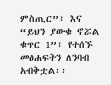ምስጢር”፣ እና “ይህን ያውቁ ኖሯል ቁጥር 1”፣ የተሰኙ መፅሐፍትን ለንባብ አብቅቷል፡፡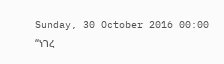Sunday, 30 October 2016 00:00
“ነገረ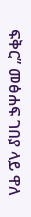ፍቅር” መፅሐፍ ገበያ ላይ ዋለ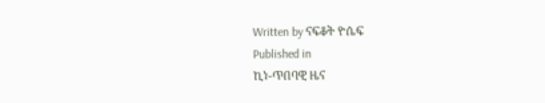Written by ናፍቆት ዮሴፍ
Published in
ኪነ-ጥበባዊ ዜና